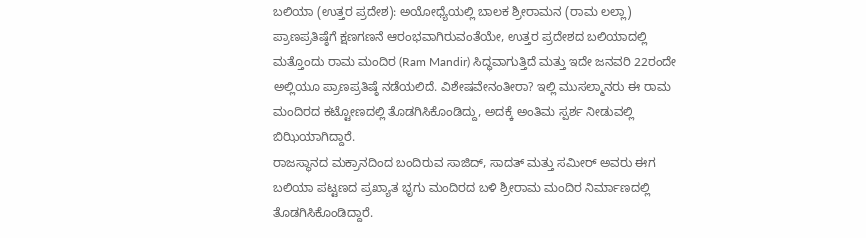ಬಲಿಯಾ (ಉತ್ತರ ಪ್ರದೇಶ): ಅಯೋಧ್ಯೆಯಲ್ಲಿ ಬಾಲಕ ಶ್ರೀರಾಮನ (ರಾಮ ಲಲ್ಲಾ) ಪ್ರಾಣಪ್ರತಿಷ್ಠೆಗೆ ಕ್ಷಣಗಣನೆ ಆರಂಭವಾಗಿರುವಂತೆಯೇ, ಉತ್ತರ ಪ್ರದೇಶದ ಬಲಿಯಾದಲ್ಲಿ ಮತ್ತೊಂದು ರಾಮ ಮಂದಿರ (Ram Mandir) ಸಿದ್ಧವಾಗುತ್ತಿದೆ ಮತ್ತು ಇದೇ ಜನವರಿ 22ರಂದೇ ಅಲ್ಲಿಯೂ ಪ್ರಾಣಪ್ರತಿಷ್ಠೆ ನಡೆಯಲಿದೆ. ವಿಶೇಷವೇನಂತೀರಾ? ಇಲ್ಲಿ ಮುಸಲ್ಮಾನರು ಈ ರಾಮ ಮಂದಿರದ ಕಟ್ಟೋಣದಲ್ಲಿ ತೊಡಗಿಸಿಕೊಂಡಿದ್ದು, ಅದಕ್ಕೆ ಅಂತಿಮ ಸ್ಪರ್ಶ ನೀಡುವಲ್ಲಿ ಬಿಝಿಯಾಗಿದ್ದಾರೆ.
ರಾಜಸ್ಥಾನದ ಮಕ್ರಾನದಿಂದ ಬಂದಿರುವ ಸಾಜಿದ್, ಸಾದತ್ ಮತ್ತು ಸಮೀರ್ ಅವರು ಈಗ ಬಲಿಯಾ ಪಟ್ಟಣದ ಪ್ರಖ್ಯಾತ ಭೃಗು ಮಂದಿರದ ಬಳಿ ಶ್ರೀರಾಮ ಮಂದಿರ ನಿರ್ಮಾಣದಲ್ಲಿ ತೊಡಗಿಸಿಕೊಂಡಿದ್ದಾರೆ.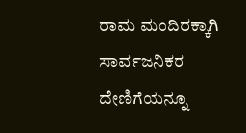ರಾಮ ಮಂದಿರಕ್ಕಾಗಿ ಸಾರ್ವಜನಿಕರ ದೇಣಿಗೆಯನ್ನೂ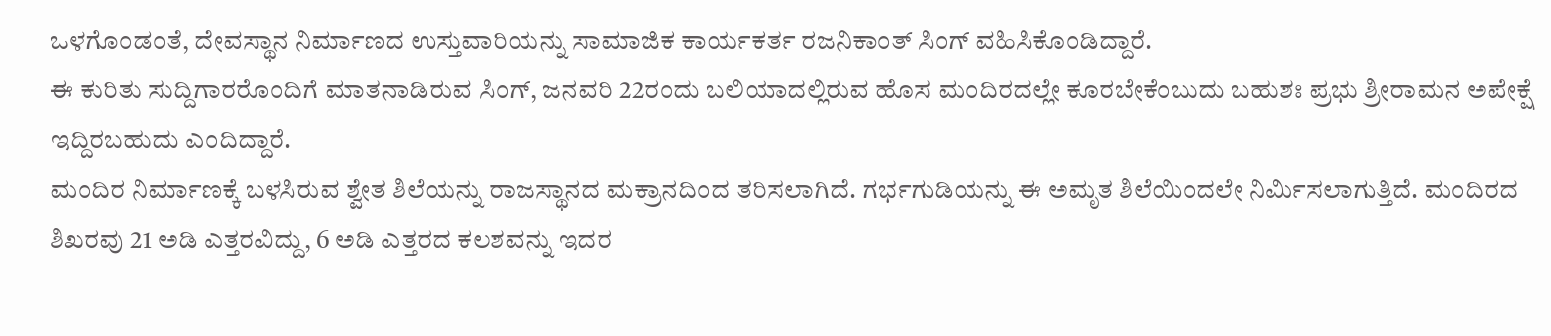ಒಳಗೊಂಡಂತೆ, ದೇವಸ್ಥಾನ ನಿರ್ಮಾಣದ ಉಸ್ತುವಾರಿಯನ್ನು ಸಾಮಾಜಿಕ ಕಾರ್ಯಕರ್ತ ರಜನಿಕಾಂತ್ ಸಿಂಗ್ ವಹಿಸಿಕೊಂಡಿದ್ದಾರೆ.
ಈ ಕುರಿತು ಸುದ್ದಿಗಾರರೊಂದಿಗೆ ಮಾತನಾಡಿರುವ ಸಿಂಗ್, ಜನವರಿ 22ರಂದು ಬಲಿಯಾದಲ್ಲಿರುವ ಹೊಸ ಮಂದಿರದಲ್ಲೇ ಕೂರಬೇಕೆಂಬುದು ಬಹುಶಃ ಪ್ರಭು ಶ್ರೀರಾಮನ ಅಪೇಕ್ಷೆ ಇದ್ದಿರಬಹುದು ಎಂದಿದ್ದಾರೆ.
ಮಂದಿರ ನಿರ್ಮಾಣಕ್ಕೆ ಬಳಸಿರುವ ಶ್ವೇತ ಶಿಲೆಯನ್ನು ರಾಜಸ್ಥಾನದ ಮಕ್ರಾನದಿಂದ ತರಿಸಲಾಗಿದೆ. ಗರ್ಭಗುಡಿಯನ್ನು ಈ ಅಮೃತ ಶಿಲೆಯಿಂದಲೇ ನಿರ್ಮಿಸಲಾಗುತ್ತಿದೆ. ಮಂದಿರದ ಶಿಖರವು 21 ಅಡಿ ಎತ್ತರವಿದ್ದು, 6 ಅಡಿ ಎತ್ತರದ ಕಲಶವನ್ನು ಇದರ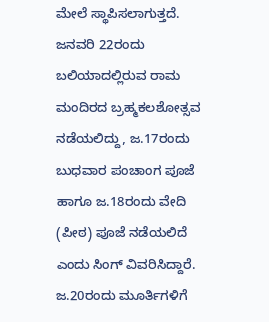ಮೇಲೆ ಸ್ಥಾಪಿಸಲಾಗುತ್ತದೆ.
ಜನವರಿ 22ರಂದು ಬಲಿಯಾದಲ್ಲಿರುವ ರಾಮ ಮಂದಿರದ ಬ್ರಹ್ಮಕಲಶೋತ್ಸವ ನಡೆಯಲಿದ್ದು, ಜ.17ರಂದು ಬುಧವಾರ ಪಂಚಾಂಗ ಪೂಜೆ ಹಾಗೂ ಜ.18ರಂದು ವೇದಿ (ಪೀಠ) ಪೂಜೆ ನಡೆಯಲಿದೆ ಎಂದು ಸಿಂಗ್ ವಿವರಿಸಿದ್ದಾರೆ. ಜ.20ರಂದು ಮೂರ್ತಿಗಳಿಗೆ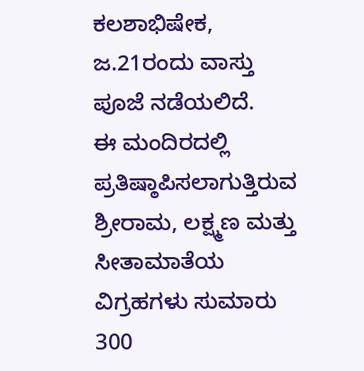ಕಲಶಾಭಿಷೇಕ, ಜ.21ರಂದು ವಾಸ್ತು ಪೂಜೆ ನಡೆಯಲಿದೆ.
ಈ ಮಂದಿರದಲ್ಲಿ ಪ್ರತಿಷ್ಠಾಪಿಸಲಾಗುತ್ತಿರುವ ಶ್ರೀರಾಮ, ಲಕ್ಷ್ಮಣ ಮತ್ತು ಸೀತಾಮಾತೆಯ ವಿಗ್ರಹಗಳು ಸುಮಾರು 300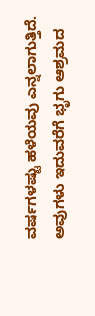ವರ್ಷಗಳಷ್ಟು ಹಳೆಯವು ಎನ್ನಲಾಗುತ್ತಿದೆ. ಅವುಗಳು ಇದುವರೆಗೆ ಭೃಗು ಆಶ್ರಮದ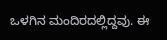ಒಳಗಿನ ಮಂದಿರದಲ್ಲಿದ್ದವು. ಈ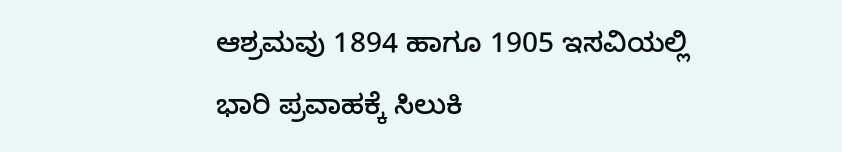ಆಶ್ರಮವು 1894 ಹಾಗೂ 1905 ಇಸವಿಯಲ್ಲಿ ಭಾರಿ ಪ್ರವಾಹಕ್ಕೆ ಸಿಲುಕಿ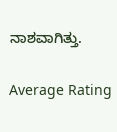ನಾಶವಾಗಿತ್ತು.

Average Rating